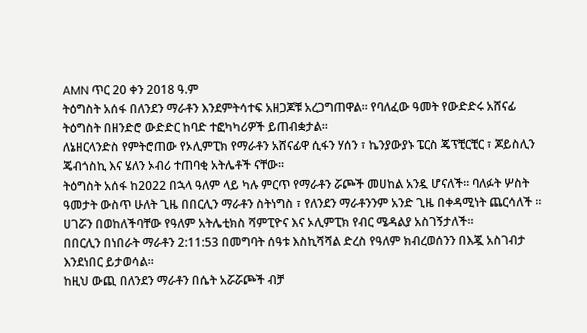AMN ጥር 20 ቀን 2018 ዓ.ም
ትዕግስት አሰፋ በለንደን ማራቶን እንደምትሳተፍ አዘጋጆቹ አረጋግጠዋል። የባለፈው ዓመት የውድድሩ አሸናፊ ትዕግስት በዘንድሮ ውድድር ከባድ ተፎካካሪዎች ይጠብቋታል።
ለኔዘርላንድስ የምትሮጠው የኦሊምፒክ የማራቶን አሸናፊዋ ሲፋን ሃሰን ፣ ኬንያውያኑ ፔርስ ጄፕቺርቺር ፣ ጆይስሊን ጄብጎስኪ እና ሄለን ኦብሪ ተጠባቂ አትሌቶች ናቸው።
ትዕግስት አሰፋ ከ2022 በኋላ ዓለም ላይ ካሉ ምርጥ የማራቶን ሯጮች መሀከል አንዷ ሆናለች። ባለፉት ሦስት ዓመታት ውስጥ ሁለት ጊዜ በበርሊን ማራቶን ስትነግስ ፣ የለንደን ማራቶንንም አንድ ጊዜ በቀዳሚነት ጨርሳለች ።
ሀገሯን በወከለችባቸው የዓለም አትሌቲክስ ሻምፒዮና እና ኦሊምፒክ የብር ሜዳልያ አስገኝታለች።
በበርሊን በነበራት ማራቶን 2:11:53 በመግባት ሰዓቱ እስኪሻሻል ድረስ የዓለም ክብረወሰንን በእጇ አስገብታ እንደነበር ይታወሳል።
ከዚህ ውጪ በለንደን ማራቶን በሴት አሯሯጮች ብቻ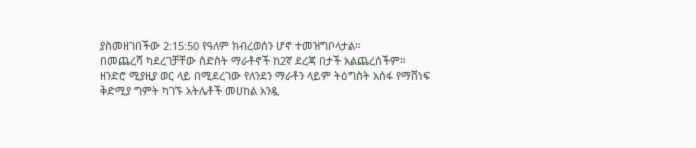ያስመዘገበችው 2:15:50 የዓለም ክብረወሰን ሆኖ ተመዝግቦላታል።
በመጨረሻ ካደረገቻቸው ስድስት ማራቶኖች ከ2ኛ ደረጃ በታች አልጨረሰችም።
ዘንድሮ ሚያዚያ ወር ላይ በሚደረገው የለንደን ማራቶን ላይም ትዕግስት አሰፋ የማሸነፍ ቅድሚያ ግምት ካገኙ አትሌቶች መሀከል አንዷ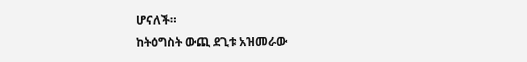ሆናለች።
ከትዕግስት ውጪ ደጊቱ አዝመራው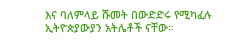እና ባለምላይ ሹመት በውድድሩ የሚካፈሉ ኢትዮጵያውያን አትሌቶች ናቸው።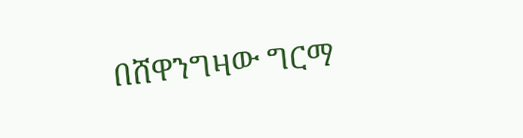በሸዋንግዛው ግርማ